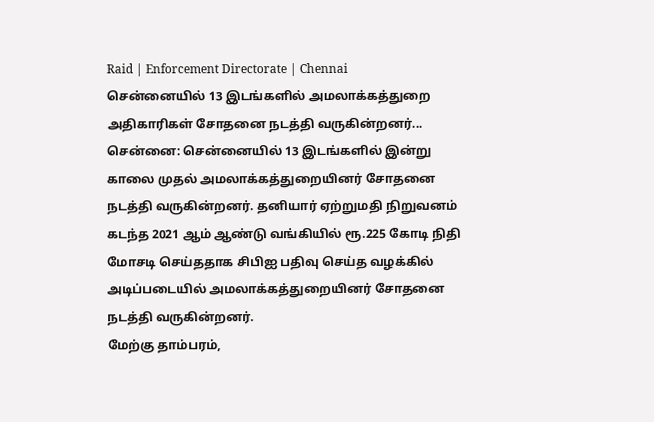Raid | Enforcement Directorate | Chennai
சென்னையில் 13 இடங்களில் அமலாக்கத்துறை அதிகாரிகள் சோதனை நடத்தி வருகின்றனர்...
சென்னை: சென்னையில் 13 இடங்களில் இன்று காலை முதல் அமலாக்கத்துறையினர் சோதனை நடத்தி வருகின்றனர். தனியார் ஏற்றுமதி நிறுவனம் கடந்த 2021 ஆம் ஆண்டு வங்கியில் ரூ.225 கோடி நிதி மோசடி செய்ததாக சிபிஐ பதிவு செய்த வழக்கில் அடிப்படையில் அமலாக்கத்துறையினர் சோதனை நடத்தி வருகின்றனர்.
மேற்கு தாம்பரம்,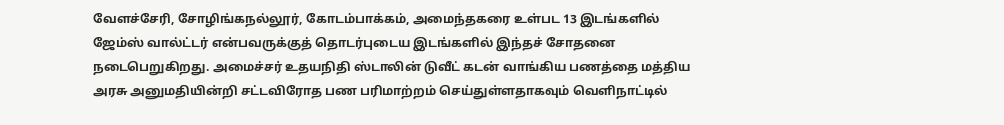வேளச்சேரி, சோழிங்கநல்லூர், கோடம்பாக்கம், அமைந்தகரை உள்பட 13 இடங்களில் ஜேம்ஸ் வால்ட்டர் என்பவருக்குத் தொடர்புடைய இடங்களில் இந்தச் சோதனை நடைபெறுகிறது. அமைச்சர் உதயநிதி ஸ்டாலின் டுவீட் கடன் வாங்கிய பணத்தை மத்திய அரசு அனுமதியின்றி சட்டவிரோத பண பரிமாற்றம் செய்துள்ளதாகவும் வெளிநாட்டில்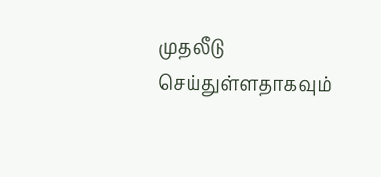முதலீடு செய்துள்ளதாகவும்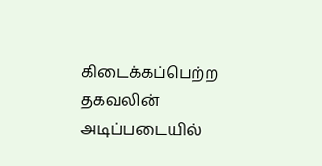கிடைக்கப்பெற்ற தகவலின் அடிப்படையில்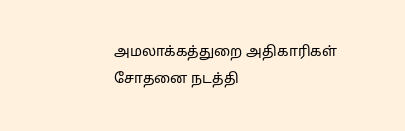அமலாக்கத்துறை அதிகாரிகள் சோதனை நடத்தி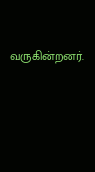வருகின்றனர்.